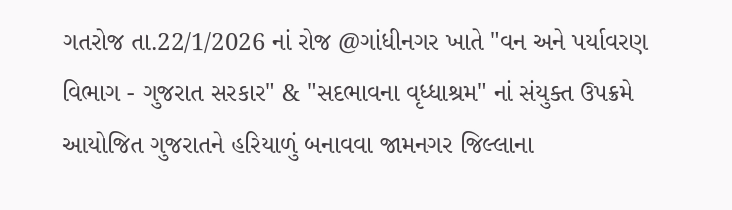ગતરોજ તા.22/1/2026 નાં રોજ @ગાંધીનગર ખાતે "વન અને પર્યાવરણ વિભાગ - ગુજરાત સરકાર" & "સદભાવના વૃધ્ધાશ્રમ" નાં સંયુક્ત ઉપક્રમે આયોજિત ગુજરાતને હરિયાળું બનાવવા જામનગર જિલ્લાના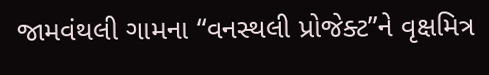જામવંથલી ગામના “વનસ્થલી પ્રોજેક્ટ”ને વૃક્ષમિત્ર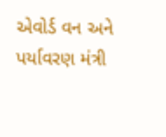એવોર્ડ વન અને પર્યાવરણ મંત્રી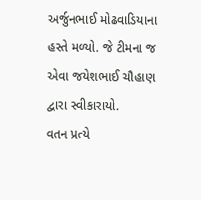અર્જુનભાઈ મોઢવાડિયાના હસ્તે મળ્યો. જે ટીમના જ એવા જયેશભાઈ ચૌહાણ દ્વારા સ્વીકારાયો.
વતન પ્રત્યે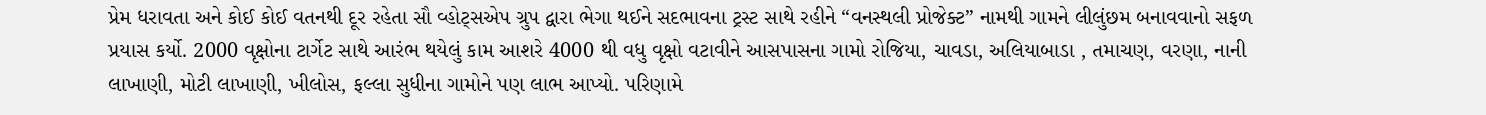પ્રેમ ધરાવતા અને કોઈ કોઈ વતનથી દૂર રહેતા સૌ વ્હોટ્સએપ ગ્રુપ દ્વારા ભેગા થઈને સદભાવના ટ્રસ્ટ સાથે રહીને “વનસ્થલી પ્રોજેક્ટ” નામથી ગામને લીલુંછમ બનાવવાનો સફળ પ્રયાસ કર્યો. 2000 વૃક્ષોના ટાર્ગેટ સાથે આરંભ થયેલું કામ આશરે 4000 થી વધુ વૃક્ષો વટાવીને આસપાસના ગામો રોજિયા, ચાવડા, અલિયાબાડા , તમાચણ, વરણા, નાની લાખાણી, મોટી લાખાણી, ખીલોસ, ફલ્લા સુધીના ગામોને પણ લાભ આપ્યો. પરિણામે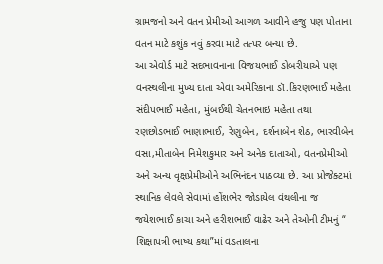ગ્રામજનો અને વતન પ્રેમીઓ આગળ આવીને હજુ પણ પોતાના વતન માટે કશુંક નવું કરવા માટે તત્પર બન્યા છે.
આ એવોર્ડ માટે સદભાવનાના વિજયભાઈ ડોબરીયાએ પણ વનસ્થલીના મુખ્ય દાતા એવા અમેરિકાના ડૉ.કિરણભાઈ મહેતા સંદીપભાઈ મહેતા, મુંબઈથી ચેતનભાઇ મહેતા તથા રણછોડભાઈ ભાણાભાઈ, રેણુબેન, દર્શનાબેન શેઠ, ભારવીબેન વસા,મીતાબેન નિમેશકુમાર અને અનેક દાતાઓ, વતનપ્રેમીઓ અને અન્ય વૃક્ષપ્રેમીઓને અભિનંદન પાઠવ્યા છે. આ પ્રોજેક્ટમાં સ્થાનિક લેવલે સેવામાં હોંશભેર જોડાયેલ વંથલીના જ જયેશભાઈ કાચા અને હરીશભાઈ વાઢેર અને તેઓની ટીમનું “ શિક્ષાપત્રી ભાષ્ય કથા”માં વડતાલના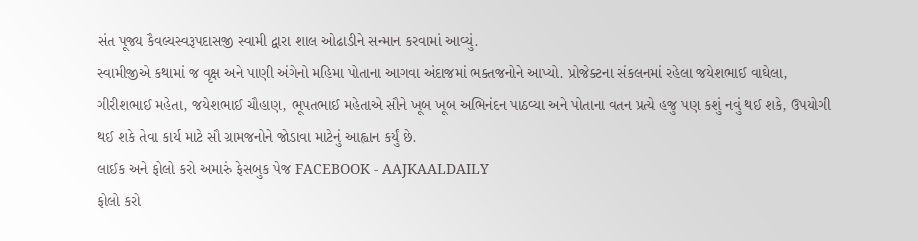સંત પૂજ્ય કૈવલ્યસ્વરૂપદાસજી સ્વામી દ્વારા શાલ ઓઢાડીને સન્માન કરવામાં આવ્યું.
સ્વામીજીએ કથામાં જ વૃક્ષ અને પાણી અંગેનો મહિમા પોતાના આગવા અંદાજમાં ભક્તજનોને આપ્યો. પ્રોજેક્ટના સંકલનમાં રહેલા જયેશભાઈ વાઘેલા, ગીરીશભાઈ મહેતા, જયેશભાઈ ચૌહાણ, ભૂપતભાઈ મહેતાએ સૌને ખૂબ ખૂબ અભિનંદન પાઠવ્યા અને પોતાના વતન પ્રત્યે હજુ પણ કશું નવું થઈ શકે, ઉપયોગી થઈ શકે તેવા કાર્ય માટે સૌ ગ્રામજનોને જોડાવા માટેનું આહ્વાન કર્યું છે.
લાઈક અને ફોલો કરો અમારું ફેસબુક પેજ FACEBOOK - AAJKAALDAILY
ફોલો કરો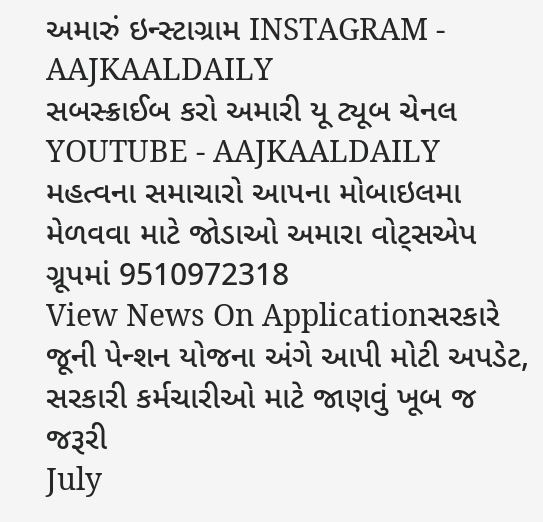અમારું ઇન્સ્ટાગ્રામ INSTAGRAM - AAJKAALDAILY
સબસ્ક્રાઈબ કરો અમારી યૂ ટ્યૂબ ચેનલ YOUTUBE - AAJKAALDAILY
મહત્વના સમાચારો આપના મોબાઇલમા મેળવવા માટે જોડાઓ અમારા વોટ્સએપ ગ્રૂપમાં 9510972318
View News On Applicationસરકારે જૂની પેન્શન યોજના અંગે આપી મોટી અપડેટ, સરકારી કર્મચારીઓ માટે જાણવું ખૂબ જ જરૂરી
July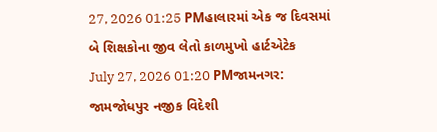27, 2026 01:25 PMહાલારમાં એક જ દિવસમાં બે શિક્ષકોના જીવ લેતો કાળમુખો હાર્ટએટેક
July 27, 2026 01:20 PMજામનગર: જામજોધપુર નજીક વિદેશી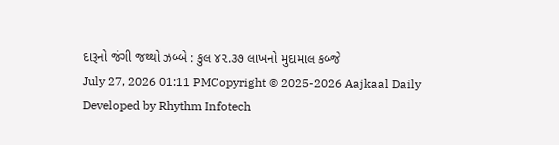દારૂનો જંગી જથ્થો ઝબ્બે : કુલ ૪૨.૩૭ લાખનો મુદામાલ કબ્જે
July 27, 2026 01:11 PMCopyright © 2025-2026 Aajkaal Daily
Developed by Rhythm Infotech